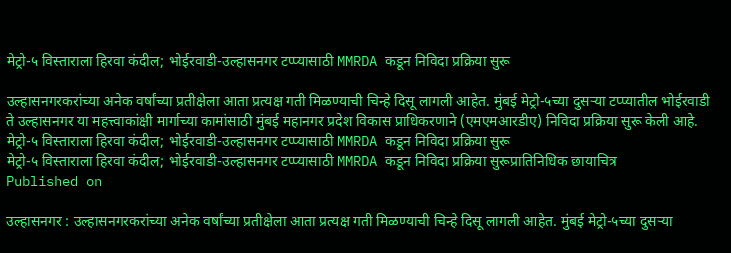मेट्रो-५ विस्ताराला हिरवा कंदील; भोईरवाडी-उल्हासनगर टप्प्यासाठी MMRDA कडून निविदा प्रक्रिया सुरू

उल्हासनगरकरांच्या अनेक वर्षांच्या प्रतीक्षेला आता प्रत्यक्ष गती मिळण्याची चिन्हे दिसू लागली आहेत. मुंबई मेट्रो-५च्या दुसऱ्या टप्प्यातील भोईरवाडी ते उल्हासनगर या महत्त्वाकांक्षी मार्गाच्या कामांसाठी मुंबई महानगर प्रदेश विकास प्राधिकरणाने (एमएमआरडीए) निविदा प्रक्रिया सुरू केली आहे.
मेट्रो-५ विस्ताराला हिरवा कंदील; भोईरवाडी-उल्हासनगर टप्प्यासाठी MMRDA कडून निविदा प्रक्रिया सुरू
मेट्रो-५ विस्ताराला हिरवा कंदील; भोईरवाडी-उल्हासनगर टप्प्यासाठी MMRDA कडून निविदा प्रक्रिया सुरूप्रातिनिधिक छायाचित्र
Published on

उल्हासनगर : उल्हासनगरकरांच्या अनेक वर्षांच्या प्रतीक्षेला आता प्रत्यक्ष गती मिळण्याची चिन्हे दिसू लागली आहेत. मुंबई मेट्रो-५च्या दुसऱ्या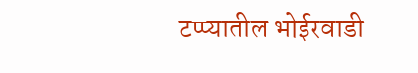टप्प्यातील भोईरवाडी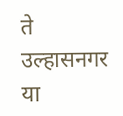ते उल्हासनगर या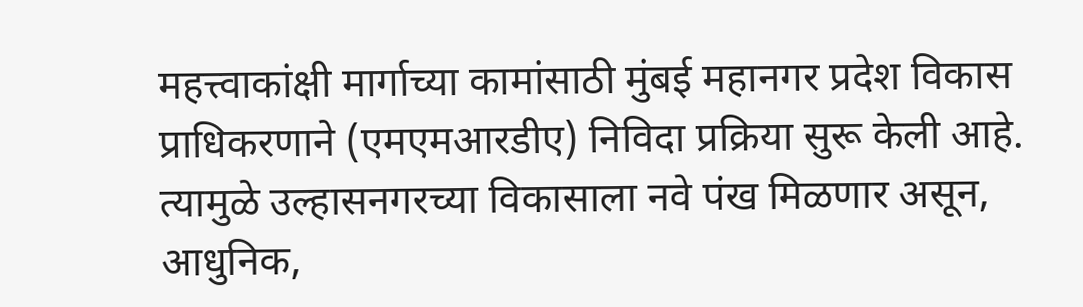महत्त्वाकांक्षी मार्गाच्या कामांसाठी मुंबई महानगर प्रदेश विकास प्राधिकरणाने (एमएमआरडीए) निविदा प्रक्रिया सुरू केली आहे. त्यामुळे उल्हासनगरच्या विकासाला नवे पंख मिळणार असून, आधुनिक,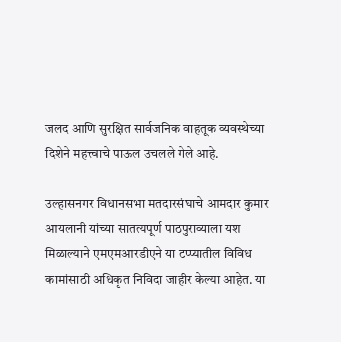जलद आणि सुरक्षित सार्वजनिक वाहतूक व्यवस्थेच्या दिशेने महत्त्वाचे पाऊल उचलले गेले आहे.

उल्हासनगर विधानसभा मतदारसंघाचे आमदार कुमार आयलानी यांच्या सातत्यपूर्ण पाठपुराव्याला यश मिळाल्याने एमएमआरडीएने या टप्प्यातील विविध कामांसाठी अधिकृत निविदा जाहीर केल्या आहेत. या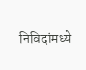निविदांमध्ये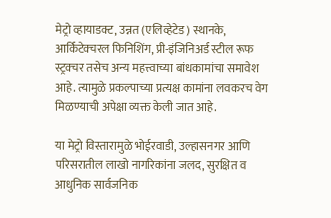मेट्रो व्हायाडक्ट, उन्नत (एलिव्हेटेड) स्थानके, आर्किटेक्चरल फिनिशिंग, प्री-इंजिनिअर्ड स्टील रूफ स्ट्रक्चर तसेच अन्य महत्त्वाच्या बांधकामांचा समावेश आहे. त्यामुळे प्रकल्पाच्या प्रत्यक्ष कामांना लवकरच वेग मिळण्याची अपेक्षा व्यक्त केली जात आहे.

या मेट्रो विस्तारामुळे भोईरवाडी, उल्हासनगर आणि परिसरातील लाखो नागरिकांना जलद, सुरक्षित व आधुनिक सार्वजनिक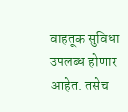वाहतूक सुविधा उपलब्ध होणार आहेत. तसेच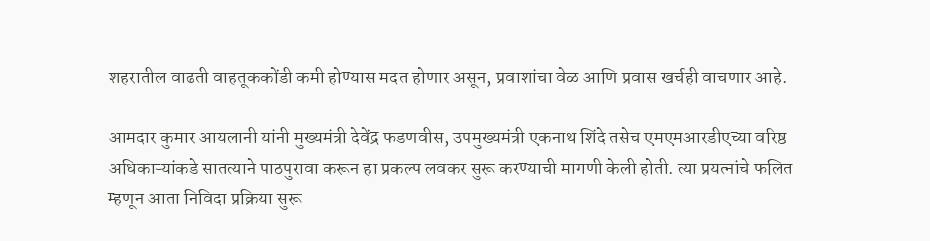शहरातील वाढती वाहतूककोंडी कमी होण्यास मदत होणार असून, प्रवाशांचा वेळ आणि प्रवास खर्चही वाचणार आहे.

आमदार कुमार आयलानी यांनी मुख्यमंत्री देवेंद्र फडणवीस, उपमुख्यमंत्री एकनाथ शिंदे तसेच एमएमआरडीएच्या वरिष्ठ अधिकाऱ्यांकडे सातत्याने पाठपुरावा करून हा प्रकल्प लवकर सुरू करण्याची मागणी केली होती. त्या प्रयत्नांचे फलित म्हणून आता निविदा प्रक्रिया सुरू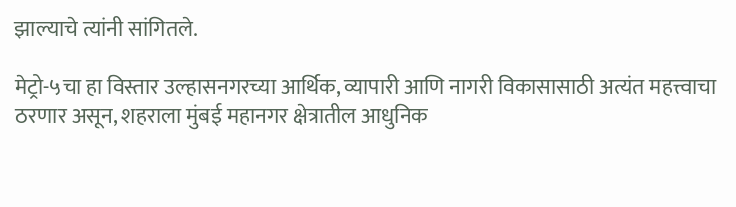झाल्याचे त्यांनी सांगितले.

मेट्रो-५चा हा विस्तार उल्हासनगरच्या आर्थिक, व्यापारी आणि नागरी विकासासाठी अत्यंत महत्त्वाचा ठरणार असून, शहराला मुंबई महानगर क्षेत्रातील आधुनिक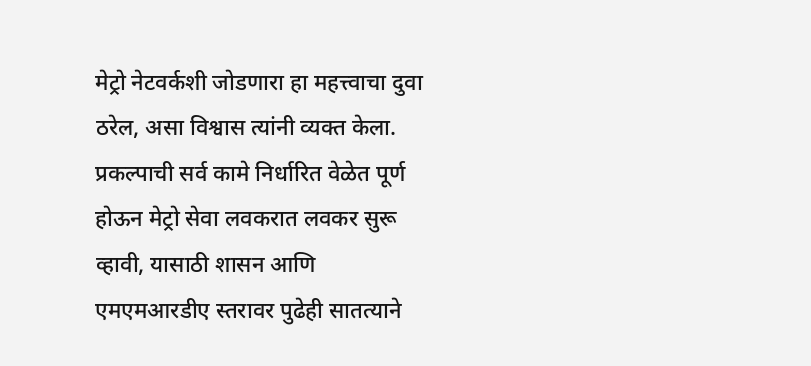मेट्रो नेटवर्कशी जोडणारा हा महत्त्वाचा दुवा ठरेल, असा विश्वास त्यांनी व्यक्त केला. प्रकल्पाची सर्व कामे निर्धारित वेळेत पूर्ण होऊन मेट्रो सेवा लवकरात लवकर सुरू व्हावी, यासाठी शासन आणि एमएमआरडीए स्तरावर पुढेही सातत्याने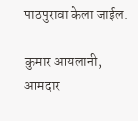पाठपुरावा केला जाईल.

कुमार आयलानी, आमदार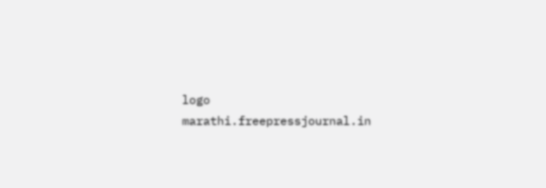logo
marathi.freepressjournal.in